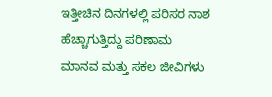ಇತ್ತೀಚಿನ ದಿನಗಳಲ್ಲಿ ಪರಿಸರ ನಾಶ ಹೆಚ್ಚಾಗುತ್ತಿದ್ದು ಪರಿಣಾಮ ಮಾನವ ಮತ್ತು ಸಕಲ ಜೀವಿಗಳು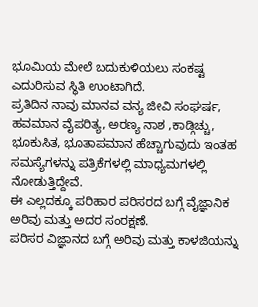ಭೂಮಿಯ ಮೇಲೆ ಬದುಕುಳಿಯಲು ಸಂಕಷ್ಟ ಎದುರಿಸುವ ಸ್ಥಿತಿ ಉಂಟಾಗಿದೆ.
ಪ್ರತಿದಿನ ನಾವು ಮಾನವ ವನ್ಯ ಜೀವಿ ಸಂಘರ್ಷ, ಹವಮಾನ ವೈಪರಿತ್ಯ, ಅರಣ್ಯ ನಾಶ ,ಕಾಡ್ಗಿಚ್ಚು, ಭೂಕುಸಿತ, ಭೂತಾಪಮಾನ ಹೆಚ್ಚಾಗುವುದು ಇಂತಹ ಸಮಸ್ಯೆಗಳನ್ನು ಪತ್ರಿಕೆಗಳಲ್ಲಿ ಮಾಧ್ಯಮಗಳಲ್ಲಿ ನೋಡುತ್ತಿದ್ದೇವೆ.
ಈ ಎಲ್ಲದಕ್ಕೂ ಪರಿಹಾರ ಪರಿಸರದ ಬಗ್ಗೆ ವೈಜ್ಞಾನಿಕ ಅರಿವು ಮತ್ತು ಅದರ ಸಂರಕ್ಷಣೆ.
ಪರಿಸರ ವಿಜ್ಞಾನದ ಬಗ್ಗೆ ಅರಿವು ಮತ್ತು ಕಾಳಜಿಯನ್ನು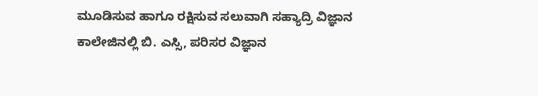ಮೂಡಿಸುವ ಹಾಗೂ ರಕ್ಷಿಸುವ ಸಲುವಾಗಿ ಸಹ್ಯಾದ್ರಿ ವಿಜ್ಞಾನ ಕಾಲೇಜಿನಲ್ಲಿ ಬಿ. ಎಸ್ಸಿ, ಪರಿಸರ ವಿಜ್ಞಾನ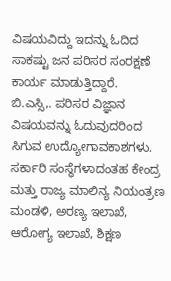ವಿಷಯವಿದ್ದು ಇದನ್ನು ಓದಿದ ಸಾಕಷ್ಟು ಜನ ಪರಿಸರ ಸಂರಕ್ಷಣೆ ಕಾರ್ಯ ಮಾಡುತ್ತಿದ್ದಾರೆ.
ಬಿ.ಎಸ್ಸಿ,. ಪರಿಸರ ವಿಜ್ಞಾನ ವಿಷಯವನ್ನು ಓದುವುದರಿಂದ ಸಿಗುವ ಉದ್ಯೋಗಾವಕಾಶಗಳು.
ಸರ್ಕಾರಿ ಸಂಸ್ಥೆಗಳಾದಂತಹ ಕೇಂದ್ರ ಮತ್ತು ರಾಜ್ಯ ಮಾಲಿನ್ಯ ನಿಯಂತ್ರಣ ಮಂಡಳಿ, ಅರಣ್ಯ ಇಲಾಖೆ, ಆರೋಗ್ಯ ಇಲಾಖೆ, ಶಿಕ್ಷಣ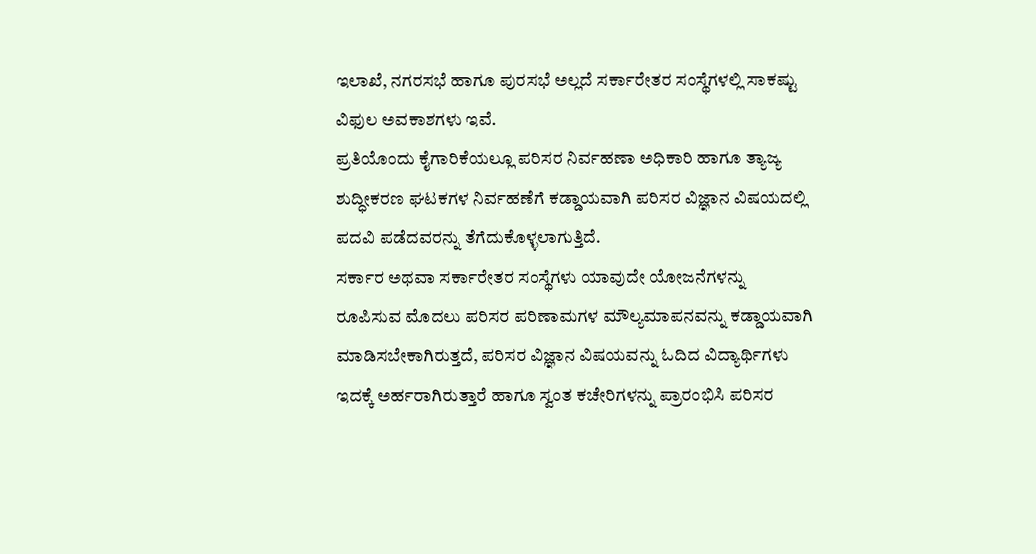ಇಲಾಖೆ, ನಗರಸಭೆ ಹಾಗೂ ಪುರಸಭೆ ಅಲ್ಲದೆ ಸರ್ಕಾರೇತರ ಸಂಸ್ಥೆಗಳಲ್ಲಿ ಸಾಕಷ್ಟು ವಿಫುಲ ಅವಕಾಶಗಳು ಇವೆ.
ಪ್ರತಿಯೊಂದು ಕೈಗಾರಿಕೆಯಲ್ಲೂ ಪರಿಸರ ನಿರ್ವಹಣಾ ಅಧಿಕಾರಿ ಹಾಗೂ ತ್ಯಾಜ್ಯ ಶುದ್ಧೀಕರಣ ಘಟಕಗಳ ನಿರ್ವಹಣೆಗೆ ಕಡ್ಡಾಯವಾಗಿ ಪರಿಸರ ವಿಜ್ಞಾನ ವಿಷಯದಲ್ಲಿ ಪದವಿ ಪಡೆದವರನ್ನು ತೆಗೆದುಕೊಳ್ಳಲಾಗುತ್ತಿದೆ.
ಸರ್ಕಾರ ಅಥವಾ ಸರ್ಕಾರೇತರ ಸಂಸ್ಥೆಗಳು ಯಾವುದೇ ಯೋಜನೆಗಳನ್ನು ರೂಪಿಸುವ ಮೊದಲು ಪರಿಸರ ಪರಿಣಾಮಗಳ ಮೌಲ್ಯಮಾಪನವನ್ನು ಕಡ್ಡಾಯವಾಗಿ ಮಾಡಿಸಬೇಕಾಗಿರುತ್ತದೆ, ಪರಿಸರ ವಿಜ್ಞಾನ ವಿಷಯವನ್ನು ಓದಿದ ವಿದ್ಯಾರ್ಥಿಗಳು ಇದಕ್ಕೆ ಅರ್ಹರಾಗಿರುತ್ತಾರೆ ಹಾಗೂ ಸ್ವಂತ ಕಚೇರಿಗಳನ್ನು ಪ್ರಾರಂಭಿಸಿ ಪರಿಸರ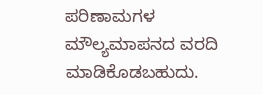ಪರಿಣಾಮಗಳ ಮೌಲ್ಯಮಾಪನದ ವರದಿ ಮಾಡಿಕೊಡಬಹುದು.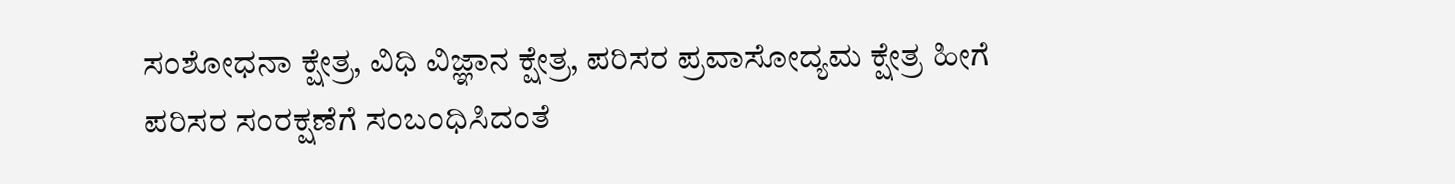ಸಂಶೋಧನಾ ಕ್ಷೇತ್ರ, ವಿಧಿ ವಿಜ್ಞಾನ ಕ್ಷೇತ್ರ, ಪರಿಸರ ಪ್ರವಾಸೋದ್ಯಮ ಕ್ಷೇತ್ರ ಹೀಗೆ ಪರಿಸರ ಸಂರಕ್ಷಣೆಗೆ ಸಂಬಂಧಿಸಿದಂತೆ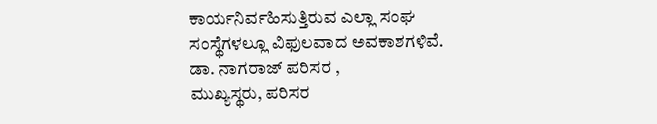ಕಾರ್ಯನಿರ್ವಹಿಸುತ್ತಿರುವ ಎಲ್ಲಾ ಸಂಘ ಸಂಸ್ಥೆಗಳಲ್ಲೂ ವಿಫುಲವಾದ ಅವಕಾಶಗಳಿವೆ.
ಡಾ. ನಾಗರಾಜ್ ಪರಿಸರ ,
ಮುಖ್ಯಸ್ಥರು, ಪರಿಸರ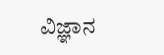ವಿಜ್ಞಾನ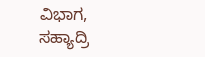ವಿಭಾಗ,
ಸಹ್ಯಾದ್ರಿ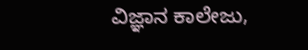ವಿಜ್ಞಾನ ಕಾಲೇಜು,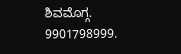ಶಿವಮೊಗ್ಗ.
9901798999.